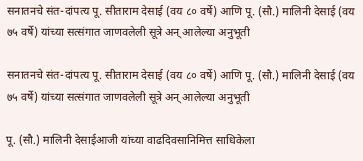सनातनचे संत-दांपत्य पू. सीताराम देसाई (वय ८० वर्षे) आणि पू. (सौ.) मालिनी देसाई (वय ७५ वर्षे) यांच्या सत्संगात जाणवलेली सूत्रे अन् आलेल्या अनुभूती

सनातनचे संत-दांपत्य पू. सीताराम देसाई (वय ८० वर्षे) आणि पू. (सौ.) मालिनी देसाई (वय ७५ वर्षे) यांच्या सत्संगात जाणवलेली सूत्रे अन् आलेल्या अनुभूती

पू. (सौ.) मालिनी देसाईआजी यांच्या वाढदिवसानिमित्त साधिकेला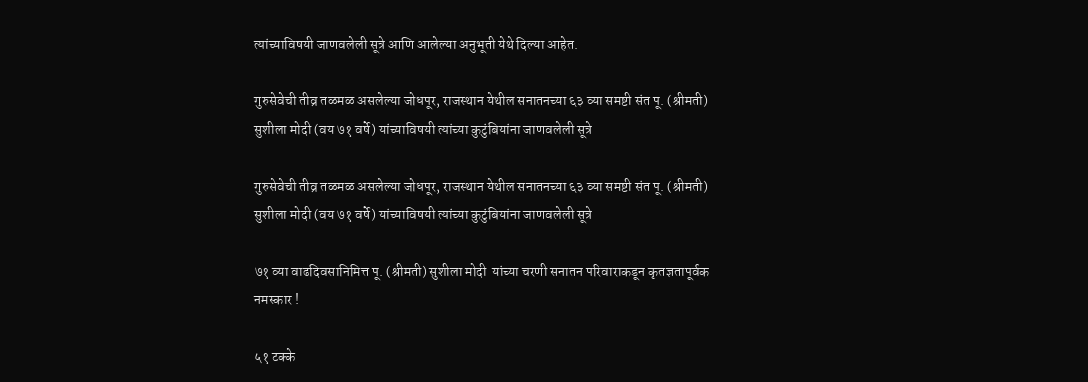त्यांच्याविषयी जाणवलेली सूत्रे आणि आलेल्या अनुभूती येथे दिल्या आहेत.

गुरुसेवेची तीव्र तळमळ असलेल्या जोधपूर, राजस्थान येथील सनातनच्या ६३ व्या समष्टी संत पू. (श्रीमती) सुशीला मोदी (वय ७१ वर्षे) यांच्याविषयी त्यांच्या कुटुंबियांना जाणवलेली सूत्रे

गुरुसेवेची तीव्र तळमळ असलेल्या जोधपूर, राजस्थान येथील सनातनच्या ६३ व्या समष्टी संत पू. (श्रीमती) सुशीला मोदी (वय ७१ वर्षे) यांच्याविषयी त्यांच्या कुटुंबियांना जाणवलेली सूत्रे

७१ व्या वाढदिवसानिमित्त पू. (श्रीमती) सुशीला मोदी  यांच्या चरणी सनातन परिवाराकडून कृतज्ञतापूर्वक नमस्कार !

५१ टक्के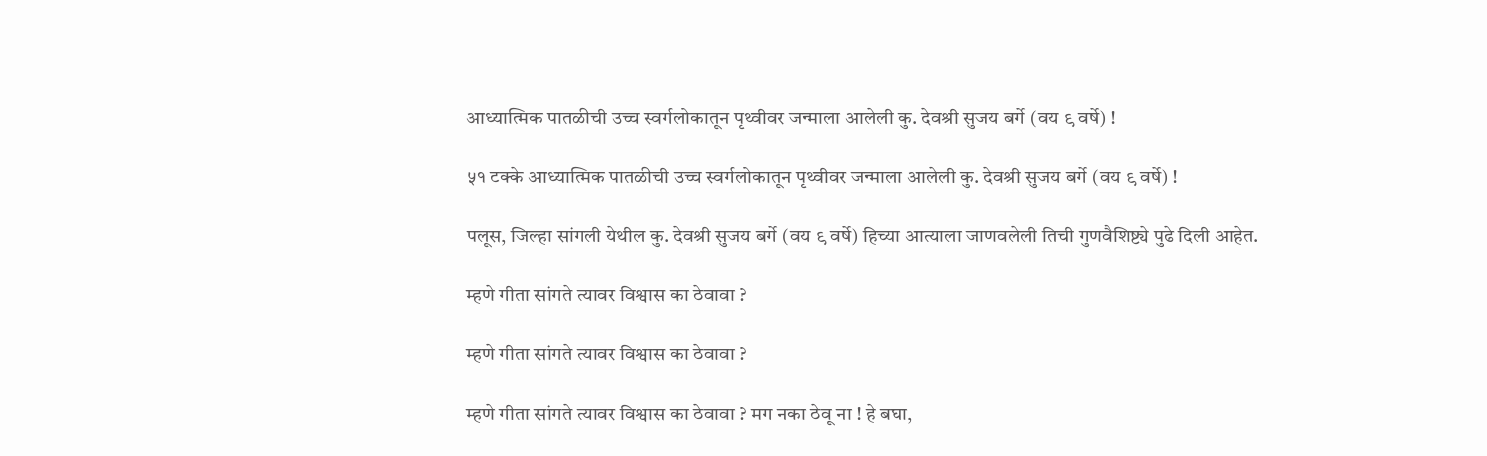आध्यात्मिक पातळीची उच्च स्वर्गलोकातून पृथ्वीवर जन्माला आलेली कु. देवश्री सुजय बर्गे (वय ९ वर्षे) !

५१ टक्के आध्यात्मिक पातळीची उच्च स्वर्गलोकातून पृथ्वीवर जन्माला आलेली कु. देवश्री सुजय बर्गे (वय ९ वर्षे) !

पलूस, जिल्हा सांगली येथील कु. देवश्री सुजय बर्गे (वय ९ वर्षे) हिच्या आत्याला जाणवलेली तिची गुणवैशिष्ट्ये पुढे दिली आहेत.

म्हणे गीता सांगते त्यावर विश्वास का ठेवावा ?

म्हणे गीता सांगते त्यावर विश्वास का ठेवावा ?

म्हणे गीता सांगते त्यावर विश्वास का ठेवावा ? मग नका ठेवू ना ! हे बघा,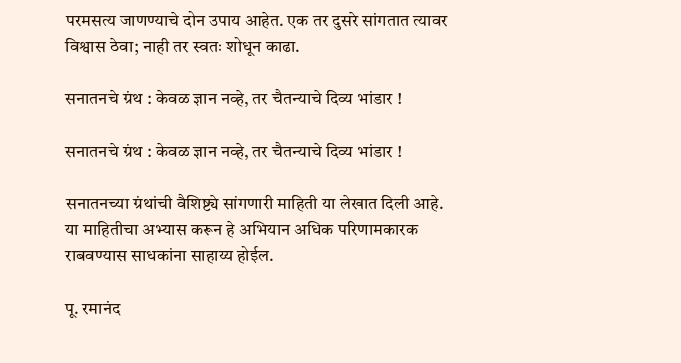परमसत्य जाणण्याचे दोन उपाय आहेत. एक तर दुसरे सांगतात त्यावर विश्वास ठेवा; नाही तर स्वतः शोधून काढा.

सनातनचे ग्रंथ : केवळ ज्ञान नव्हे, तर चैतन्याचे दिव्य भांडार !

सनातनचे ग्रंथ : केवळ ज्ञान नव्हे, तर चैतन्याचे दिव्य भांडार !

सनातनच्या ग्रंथांची वैशिष्ट्ये सांगणारी माहिती या लेखात दिली आहे. या माहितीचा अभ्यास करून हे अभियान अधिक परिणामकारक राबवण्यास साधकांना साहाय्य होईल.

पू. रमानंद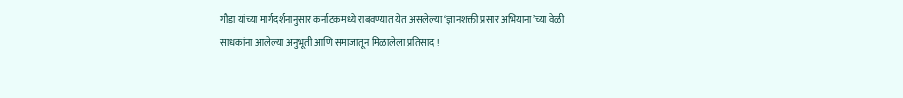गौडा यांच्या मार्गदर्शनानुसार कर्नाटकमध्ये राबवण्यात येत असलेल्या ‘ज्ञानशक्ती प्रसार अभियाना’च्या वेळी साधकांना आलेल्या अनुभूती आणि समाजातून मिळालेला प्रतिसाद !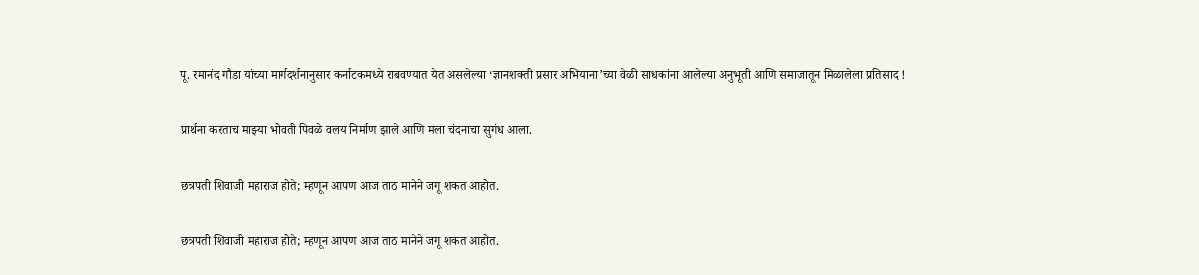पू. रमानंद गौडा यांच्या मार्गदर्शनानुसार कर्नाटकमध्ये राबवण्यात येत असलेल्या ‘ज्ञानशक्ती प्रसार अभियाना’च्या वेळी साधकांना आलेल्या अनुभूती आणि समाजातून मिळालेला प्रतिसाद !

प्रार्थना करताच माझ्या भोवती पिवळे वलय निर्माण झाले आणि मला चंदनाचा सुगंध आला.

छत्रपती शिवाजी महाराज होते; म्हणून आपण आज ताठ मानेने जगू शकत आहोत.

छत्रपती शिवाजी महाराज होते; म्हणून आपण आज ताठ मानेने जगू शकत आहोत.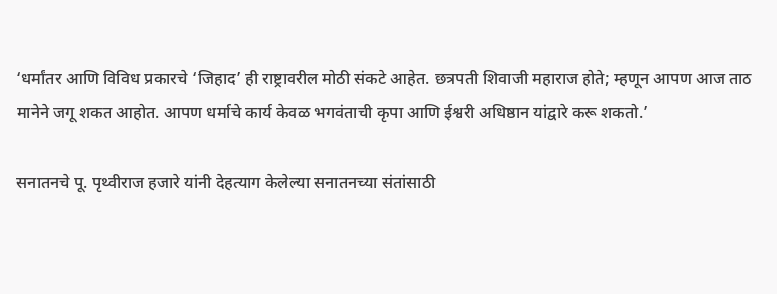‘धर्मांतर आणि विविध प्रकारचे ‘जिहाद’ ही राष्ट्रावरील मोठी संकटे आहेत. छत्रपती शिवाजी महाराज होते; म्हणून आपण आज ताठ मानेने जगू शकत आहोत. आपण धर्माचे कार्य केवळ भगवंताची कृपा आणि ईश्वरी अधिष्ठान यांद्वारे करू शकतो.’

सनातनचे पू. पृथ्वीराज हजारे यांनी देहत्याग केलेल्या सनातनच्या संतांसाठी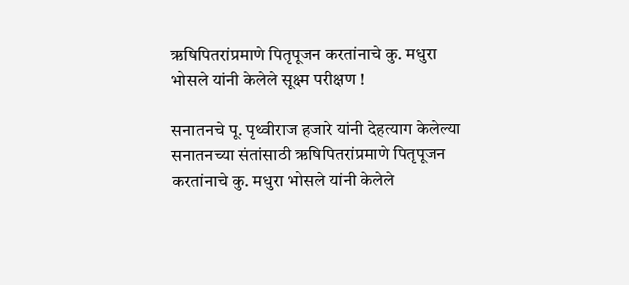ऋषिपितरांप्रमाणे पितृपूजन करतांनाचे कु. मधुरा भोसले यांनी केलेले सूक्ष्म परीक्षण !

सनातनचे पू. पृथ्वीराज हजारे यांनी देहत्याग केलेल्या सनातनच्या संतांसाठी ऋषिपितरांप्रमाणे पितृपूजन करतांनाचे कु. मधुरा भोसले यांनी केलेले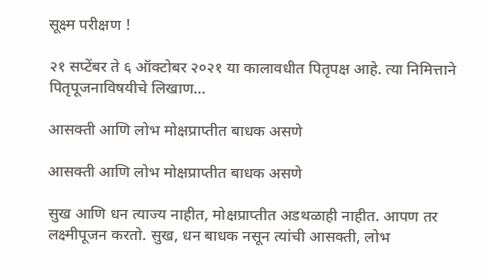सूक्ष्म परीक्षण !

२१ सप्टेंबर ते ६ ऑक्टोबर २०२१ या कालावधीत पितृपक्ष आहे. त्या निमित्ताने पितृपूजनाविषयीचे लिखाण…

आसक्ती आणि लोभ मोक्षप्राप्तीत बाधक असणे

आसक्ती आणि लोभ मोक्षप्राप्तीत बाधक असणे

सुख आणि धन त्याज्य नाहीत, मोक्षप्राप्तीत अडथळाही नाहीत. आपण तर लक्ष्मीपूजन करतो. सुख, धन बाधक नसून त्यांची आसक्ती, लोभ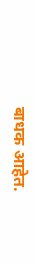बाधक आहेत.